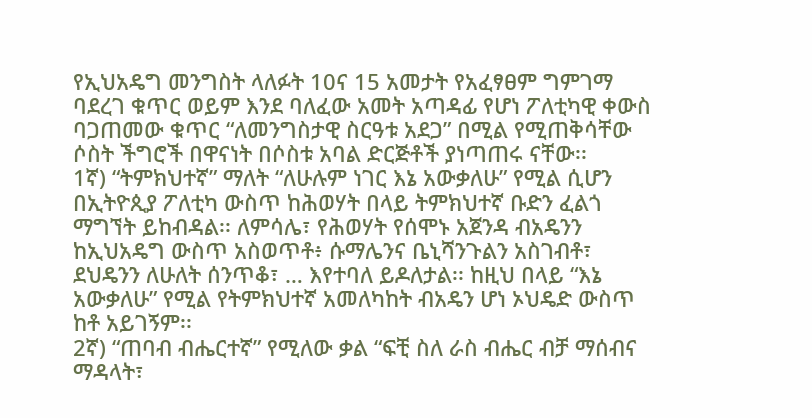የኢህአዴግ መንግስት ላለፉት 10ና 15 አመታት የአፈፃፀም ግምገማ ባደረገ ቁጥር ወይም እንደ ባለፈው አመት አጣዳፊ የሆነ ፖለቲካዊ ቀውስ ባጋጠመው ቁጥር “ለመንግስታዊ ስርዓቱ አደጋ” በሚል የሚጠቅሳቸው ሶስት ችግሮች በዋናነት በሶስቱ አባል ድርጅቶች ያነጣጠሩ ናቸው፡፡
1ኛ) “ትምክህተኛ” ማለት “ለሁሉም ነገር እኔ አውቃለሁ” የሚል ሲሆን በኢትዮጲያ ፖለቲካ ውስጥ ከሕወሃት በላይ ትምክህተኛ ቡድን ፈልጎ ማግኘት ይከብዳል፡፡ ለምሳሌ፣ የሕወሃት የሰሞኑ አጀንዳ ብአዴንን ከኢህአዴግ ውስጥ አስወጥቶ፥ ሱማሌንና ቤኒሻንጉልን አስገብቶ፣ ደህዴንን ለሁለት ሰንጥቆ፣ … እየተባለ ይዶለታል፡፡ ከዚህ በላይ “እኔ አውቃለሁ” የሚል የትምክህተኛ አመለካከት ብአዴን ሆነ ኦህዴድ ውስጥ ከቶ አይገኝም፡፡
2ኛ) “ጠባብ ብሔርተኛ” የሚለው ቃል “ፍቺ ስለ ራስ ብሔር ብቻ ማሰብና ማዳላት፣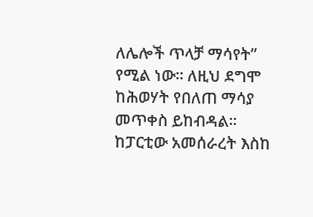ለሌሎች ጥላቻ ማሳየት” የሚል ነው፡፡ ለዚህ ደግሞ ከሕወሃት የበለጠ ማሳያ መጥቀስ ይከብዳል፡፡ ከፓርቲው አመሰራረት እስከ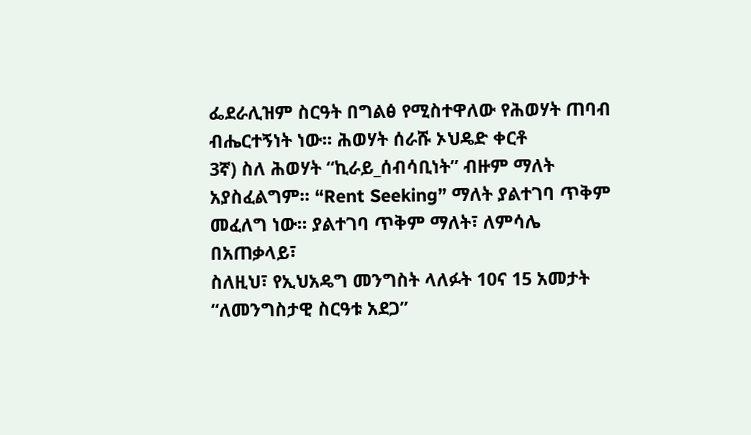ፌደራሊዝም ስርዓት በግልፅ የሚስተዋለው የሕወሃት ጠባብ ብሔርተኝነት ነው፡፡ ሕወሃት ሰራሹ ኦህዴድ ቀርቶ
3ኛ) ስለ ሕወሃት “ኪራይ_ሰብሳቢነት” ብዙም ማለት አያስፈልግም፡፡ “Rent Seeking” ማለት ያልተገባ ጥቅም መፈለግ ነው፡፡ ያልተገባ ጥቅም ማለት፣ ለምሳሌ
በአጠቃላይ፣
ስለዚህ፣ የኢህአዴግ መንግስት ላለፉት 10ና 15 አመታት “ለመንግስታዊ ስርዓቱ አደጋ”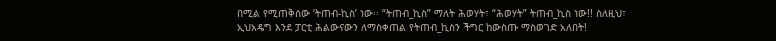በሚል የሚጠቅሰው ‘ትጠብ-ኪስ’ ነው፡፡ “ትጠብ_ኪስ” ማለት ሕወሃት፣ “ሕወሃት” ትጠብ_ኪስ ነው!! ስለዚህ፣ ኢህአዴግ እንደ ፓርቲ ሕልውናውን ለማስቀጠል የትጠብ_ኪስን ችግር ከውስጡ ማስወገድ አለበት!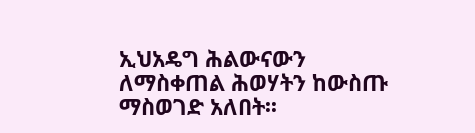ኢህአዴግ ሕልውናውን ለማስቀጠል ሕወሃትን ከውስጡ ማስወገድ አለበት፡፡